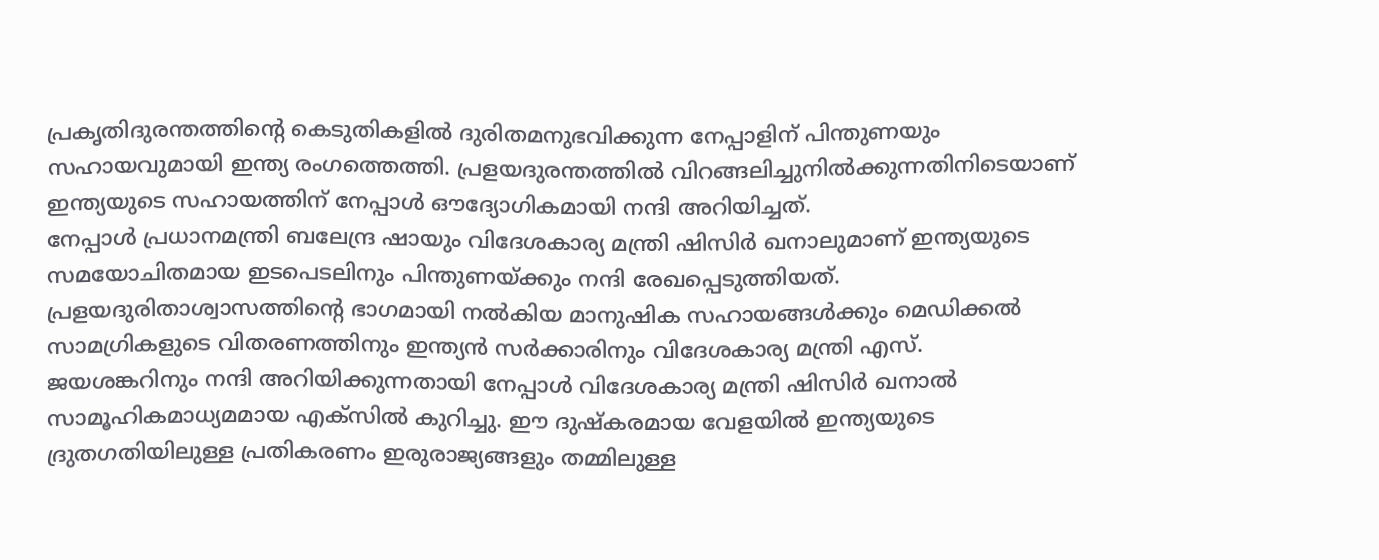പ്രകൃതിദുരന്തത്തിന്റെ കെടുതികളിൽ ദുരിതമനുഭവിക്കുന്ന നേപ്പാളിന് പിന്തുണയും സഹായവുമായി ഇന്ത്യ രംഗത്തെത്തി. പ്രളയദുരന്തത്തിൽ വിറങ്ങലിച്ചുനിൽക്കുന്നതിനിടെയാണ് ഇന്ത്യയുടെ സഹായത്തിന് നേപ്പാൾ ഔദ്യോഗികമായി നന്ദി അറിയിച്ചത്.
നേപ്പാൾ പ്രധാനമന്ത്രി ബലേന്ദ്ര ഷായും വിദേശകാര്യ മന്ത്രി ഷിസിർ ഖനാലുമാണ് ഇന്ത്യയുടെ സമയോചിതമായ ഇടപെടലിനും പിന്തുണയ്ക്കും നന്ദി രേഖപ്പെടുത്തിയത്. പ്രളയദുരിതാശ്വാസത്തിന്റെ ഭാഗമായി നൽകിയ മാനുഷിക സഹായങ്ങൾക്കും മെഡിക്കൽ സാമഗ്രികളുടെ വിതരണത്തിനും ഇന്ത്യൻ സർക്കാരിനും വിദേശകാര്യ മന്ത്രി എസ്.
ജയശങ്കറിനും നന്ദി അറിയിക്കുന്നതായി നേപ്പാൾ വിദേശകാര്യ മന്ത്രി ഷിസിർ ഖനാൽ സാമൂഹികമാധ്യമമായ എക്സിൽ കുറിച്ചു. ഈ ദുഷ്കരമായ വേളയിൽ ഇന്ത്യയുടെ ദ്രുതഗതിയിലുള്ള പ്രതികരണം ഇരുരാജ്യങ്ങളും തമ്മിലുള്ള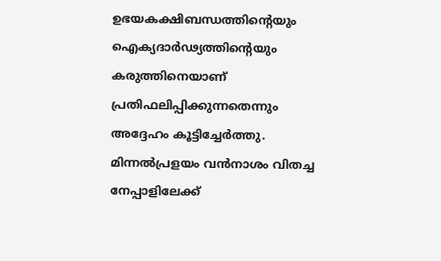ഉഭയകക്ഷിബന്ധത്തിന്റെയും ഐക്യദാർഢ്യത്തിന്റെയും കരുത്തിനെയാണ് പ്രതിഫലിപ്പിക്കുന്നതെന്നും അദ്ദേഹം കൂട്ടിച്ചേർത്തു.
മിന്നൽപ്രളയം വൻനാശം വിതച്ച നേപ്പാളിലേക്ക്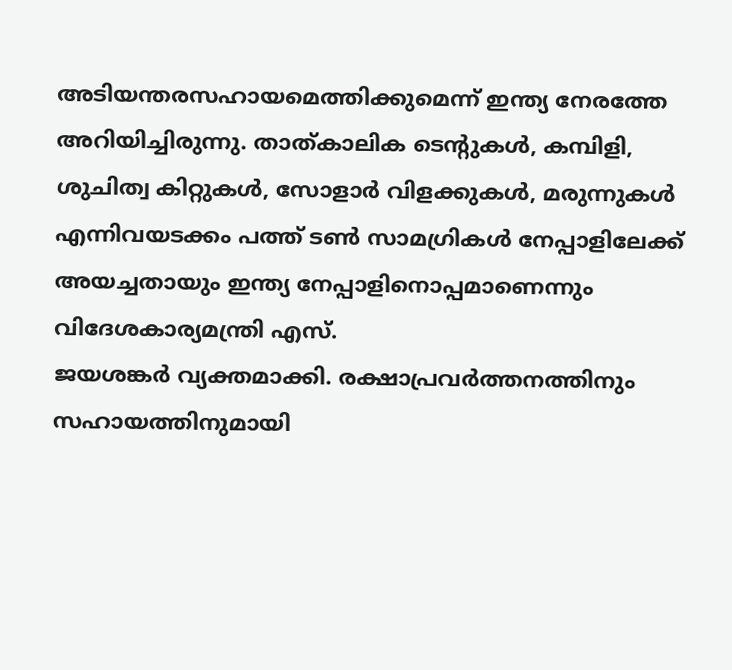അടിയന്തരസഹായമെത്തിക്കുമെന്ന് ഇന്ത്യ നേരത്തേ അറിയിച്ചിരുന്നു. താത്കാലിക ടെന്റുകൾ, കമ്പിളി, ശുചിത്വ കിറ്റുകൾ, സോളാർ വിളക്കുകൾ, മരുന്നുകൾ എന്നിവയടക്കം പത്ത് ടൺ സാമഗ്രികൾ നേപ്പാളിലേക്ക് അയച്ചതായും ഇന്ത്യ നേപ്പാളിനൊപ്പമാണെന്നും വിദേശകാര്യമന്ത്രി എസ്.
ജയശങ്കർ വ്യക്തമാക്കി. രക്ഷാപ്രവർത്തനത്തിനും സഹായത്തിനുമായി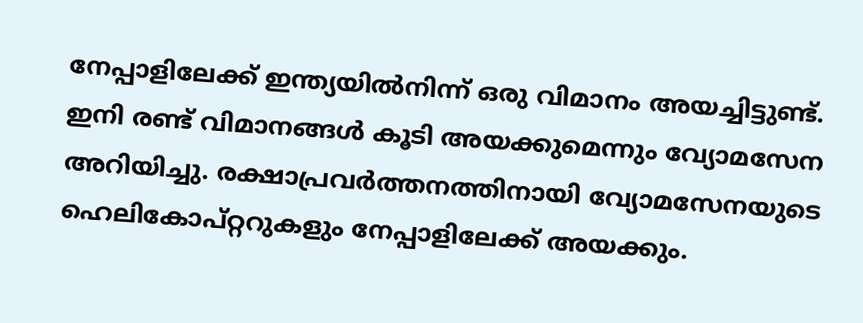നേപ്പാളിലേക്ക് ഇന്ത്യയിൽനിന്ന് ഒരു വിമാനം അയച്ചിട്ടുണ്ട്.
ഇനി രണ്ട് വിമാനങ്ങൾ കൂടി അയക്കുമെന്നും വ്യോമസേന അറിയിച്ചു. രക്ഷാപ്രവർത്തനത്തിനായി വ്യോമസേനയുടെ ഹെലികോപ്റ്ററുകളും നേപ്പാളിലേക്ക് അയക്കും.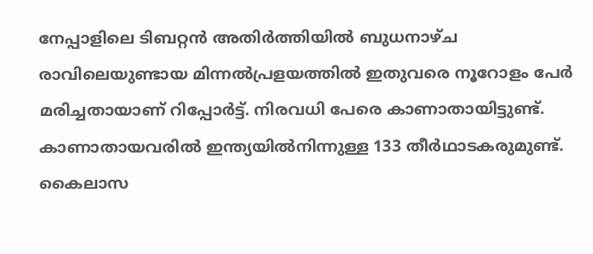നേപ്പാളിലെ ടിബറ്റൻ അതിർത്തിയിൽ ബുധനാഴ്ച രാവിലെയുണ്ടായ മിന്നൽപ്രളയത്തിൽ ഇതുവരെ നൂറോളം പേർ മരിച്ചതായാണ് റിപ്പോർട്ട്. നിരവധി പേരെ കാണാതായിട്ടുണ്ട്.
കാണാതായവരിൽ ഇന്ത്യയിൽനിന്നുള്ള 133 തീർഥാടകരുമുണ്ട്. കൈലാസ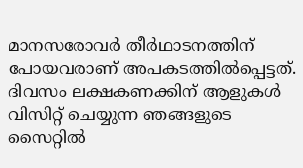മാനസരോവർ തീർഥാടനത്തിന് പോയവരാണ് അപകടത്തിൽപ്പെട്ടത്.
ദിവസം ലക്ഷകണക്കിന് ആളുകൾ വിസിറ്റ് ചെയ്യുന്ന ഞങ്ങളുടെ സൈറ്റിൽ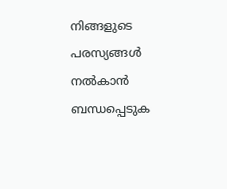നിങ്ങളുടെ പരസ്യങ്ങൾ നൽകാൻ ബന്ധപ്പെടുക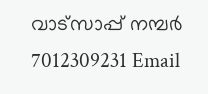വാട്സാപ്പ് നമ്പർ 7012309231 Email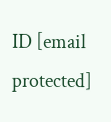ID [email protected]